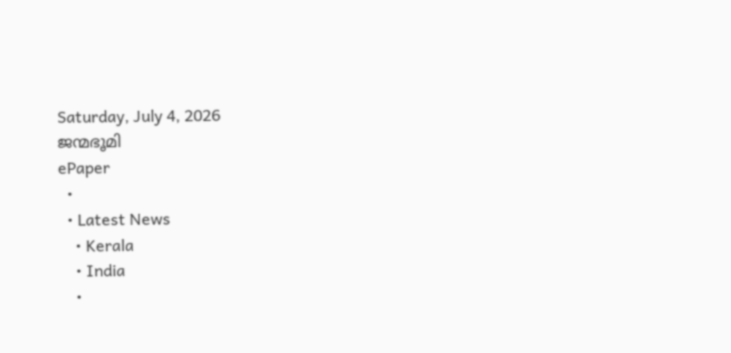Saturday, July 4, 2026
ജന്മഭൂമി
ePaper
  •
  • Latest News
    • Kerala
    • India
    •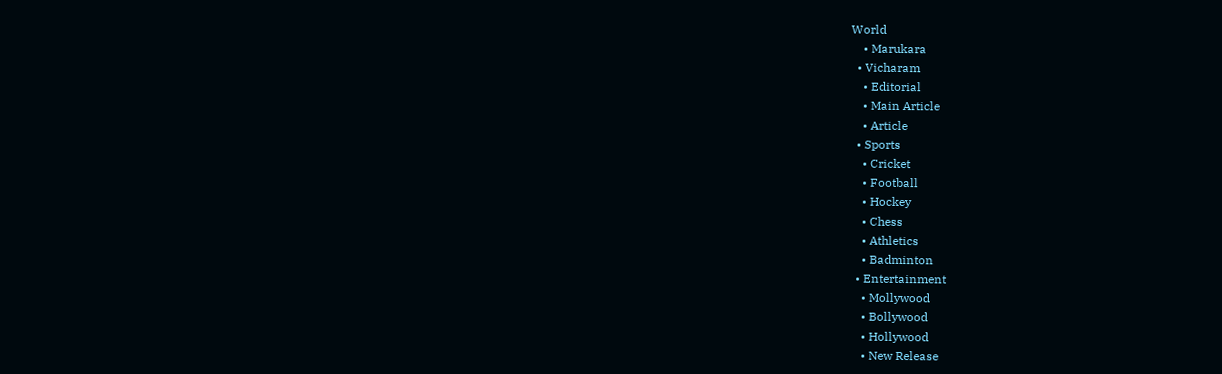World
    • Marukara
  • Vicharam
    • Editorial
    • Main Article
    • Article
  • Sports
    • Cricket
    • Football
    • Hockey
    • Chess
    • Athletics
    • Badminton
  • Entertainment
    • Mollywood
    • Bollywood
    • Hollywood
    • New Release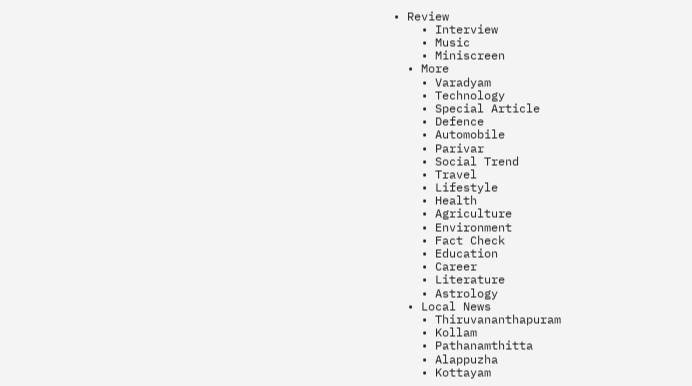• Review
    • Interview
    • Music
    • Miniscreen
  • More
    • Varadyam
    • Technology
    • Special Article
    • Defence
    • Automobile
    • Parivar
    • Social Trend
    • Travel
    • Lifestyle
    • Health
    • Agriculture
    • Environment
    • Fact Check
    • Education
    • Career
    • Literature
    • Astrology
  • Local News
    • Thiruvananthapuram
    • Kollam
    • Pathanamthitta
    • Alappuzha
    • Kottayam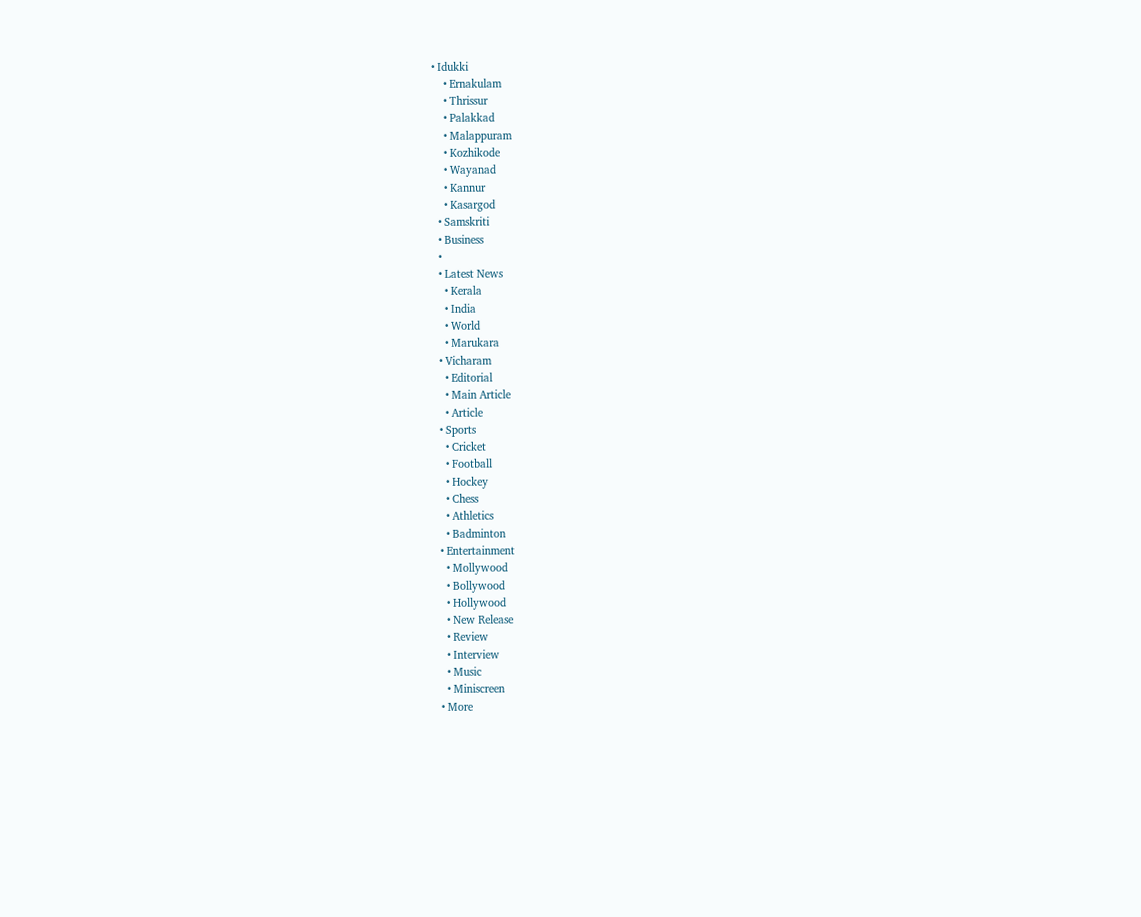• Idukki
    • Ernakulam
    • Thrissur
    • Palakkad
    • Malappuram
    • Kozhikode
    • Wayanad
    • Kannur
    • Kasargod
  • Samskriti
  • Business
  •
  • Latest News
    • Kerala
    • India
    • World
    • Marukara
  • Vicharam
    • Editorial
    • Main Article
    • Article
  • Sports
    • Cricket
    • Football
    • Hockey
    • Chess
    • Athletics
    • Badminton
  • Entertainment
    • Mollywood
    • Bollywood
    • Hollywood
    • New Release
    • Review
    • Interview
    • Music
    • Miniscreen
  • More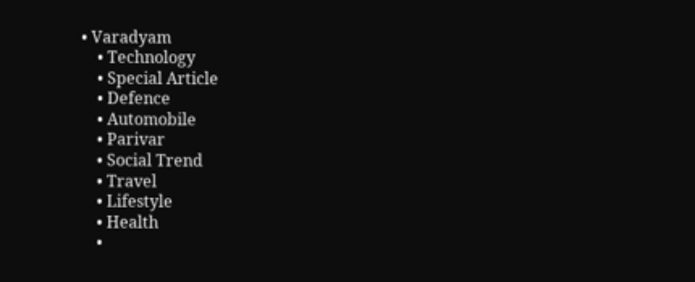• Varadyam
    • Technology
    • Special Article
    • Defence
    • Automobile
    • Parivar
    • Social Trend
    • Travel
    • Lifestyle
    • Health
    •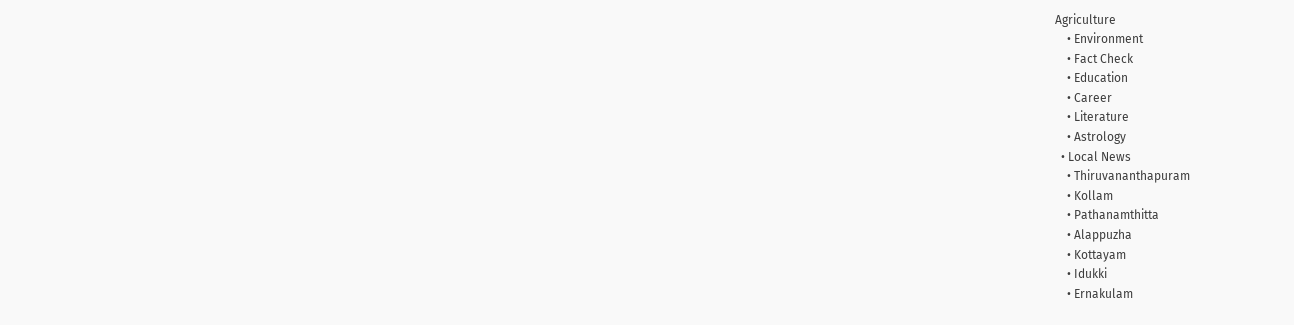Agriculture
    • Environment
    • Fact Check
    • Education
    • Career
    • Literature
    • Astrology
  • Local News
    • Thiruvananthapuram
    • Kollam
    • Pathanamthitta
    • Alappuzha
    • Kottayam
    • Idukki
    • Ernakulam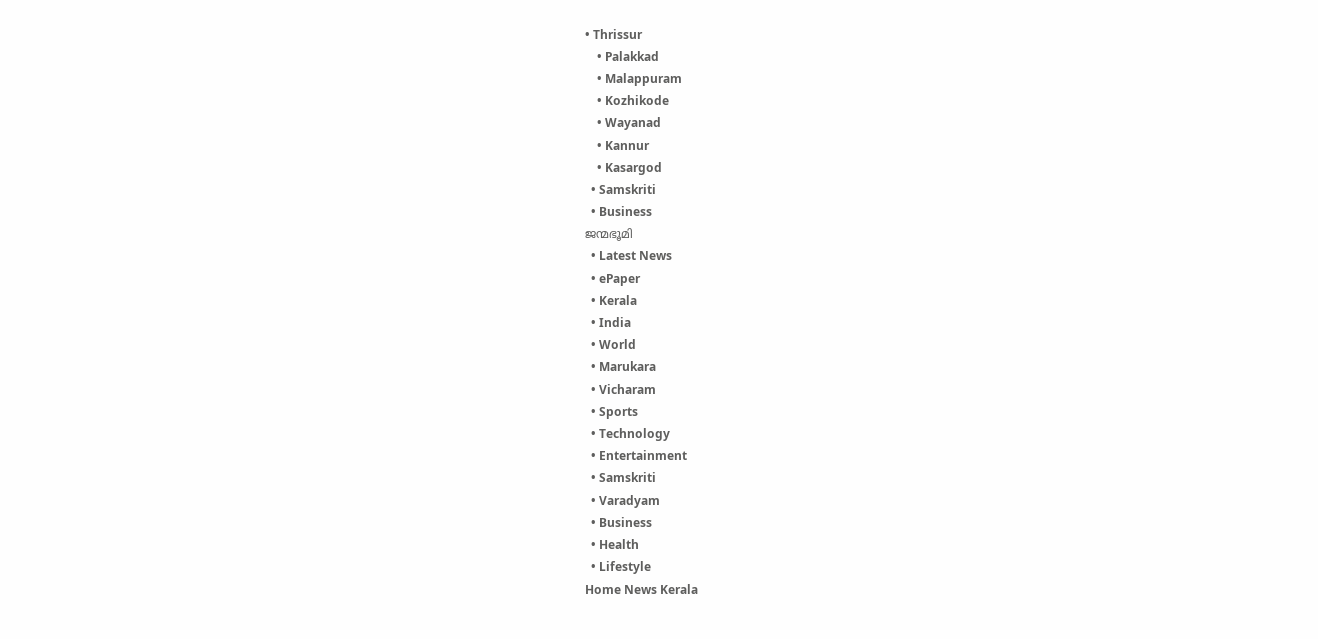• Thrissur
    • Palakkad
    • Malappuram
    • Kozhikode
    • Wayanad
    • Kannur
    • Kasargod
  • Samskriti
  • Business
ജന്മഭൂമി
  • Latest News
  • ePaper
  • Kerala
  • India
  • World
  • Marukara
  • Vicharam
  • Sports
  • Technology
  • Entertainment
  • Samskriti
  • Varadyam
  • Business
  • Health
  • Lifestyle
Home News Kerala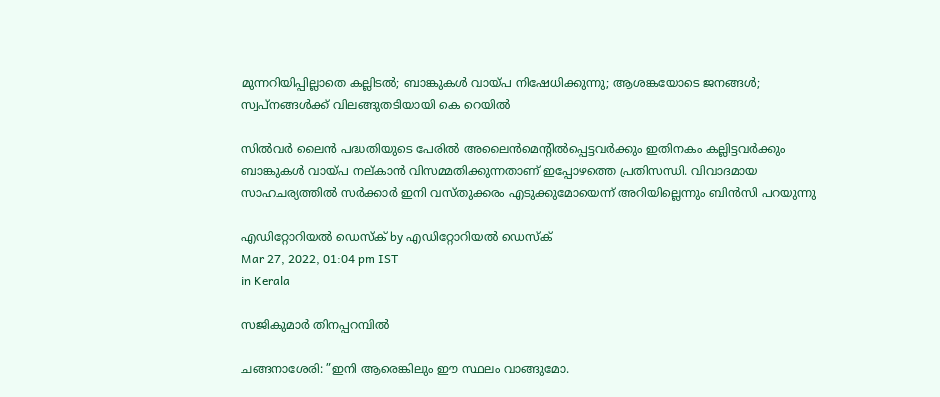മുന്നറിയിപ്പില്ലാതെ കല്ലിടല്‍; ബാങ്കുകള്‍ വായ്‌പ നിഷേധിക്കുന്നു; ആശങ്കയോടെ ജനങ്ങള്‍; സ്വപ്‌നങ്ങള്‍ക്ക് വിലങ്ങുതടിയായി കെ റെയില്‍

സില്‍വര്‍ ലൈന്‍ പദ്ധതിയുടെ പേരില്‍ അലൈന്‍മെന്റില്‍പ്പെട്ടവര്‍ക്കും ഇതിനകം കല്ലിട്ടവര്‍ക്കും ബാങ്കുകള്‍ വായ്‌പ നല്കാന്‍ വിസമ്മതിക്കുന്നതാണ് ഇപ്പോഴത്തെ പ്രതിസന്ധി. വിവാദമായ സാഹചര്യത്തില്‍ സര്‍ക്കാര്‍ ഇനി വസ്തുക്കരം എടുക്കുമോയെന്ന് അറിയില്ലെന്നും ബിന്‍സി പറയുന്നു

എഡിറ്റോറിയൽ ഡെസ്ക് by എഡിറ്റോറിയൽ ഡെസ്ക്
Mar 27, 2022, 01:04 pm IST
in Kerala

സജികുമാര്‍ തിനപ്പറമ്പില്‍

ചങ്ങനാശേരി: ”ഇനി ആരെങ്കിലും ഈ സ്ഥലം വാങ്ങുമോ.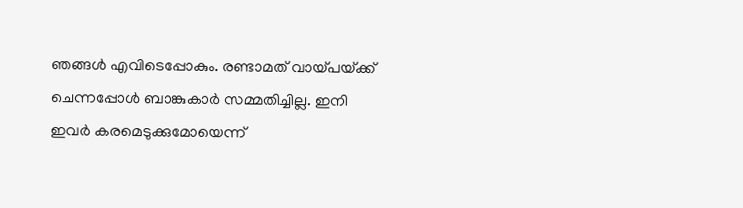ഞങ്ങള്‍ എവിടെപ്പോകും. രണ്ടാമത് വായ്‌പയ്‌ക്ക് ചെന്നപ്പോള്‍ ബാങ്കുകാര്‍ സമ്മതിച്ചില്ല. ഇനി ഇവര്‍ കരമെടുക്കുമോയെന്ന്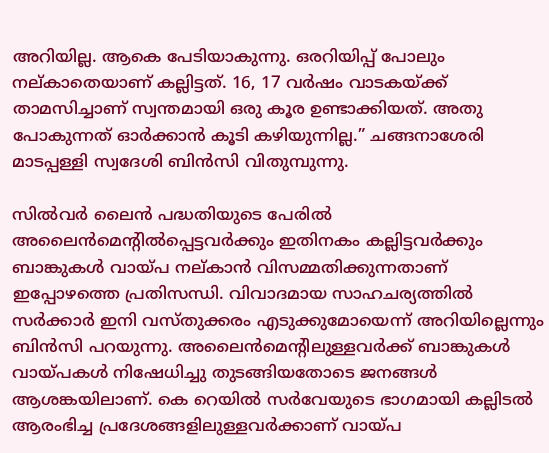അറിയില്ല. ആകെ പേടിയാകുന്നു. ഒരറിയിപ്പ് പോലും നല്കാതെയാണ് കല്ലിട്ടത്. 16, 17 വര്‍ഷം വാടകയ്‌ക്ക് താമസിച്ചാണ് സ്വന്തമായി ഒരു കൂര ഉണ്ടാക്കിയത്. അതു പോകുന്നത് ഓര്‍ക്കാന്‍ കൂടി കഴിയുന്നില്ല.” ചങ്ങനാശേരി മാടപ്പള്ളി സ്വദേശി ബിന്‍സി വിതുമ്പുന്നു.

സില്‍വര്‍ ലൈന്‍ പദ്ധതിയുടെ പേരില്‍ അലൈന്‍മെന്റില്‍പ്പെട്ടവര്‍ക്കും ഇതിനകം കല്ലിട്ടവര്‍ക്കും ബാങ്കുകള്‍ വായ്‌പ നല്കാന്‍ വിസമ്മതിക്കുന്നതാണ് ഇപ്പോഴത്തെ പ്രതിസന്ധി. വിവാദമായ സാഹചര്യത്തില്‍ സര്‍ക്കാര്‍ ഇനി വസ്തുക്കരം എടുക്കുമോയെന്ന് അറിയില്ലെന്നും ബിന്‍സി പറയുന്നു. അലൈന്‍മെന്റിലുള്ളവര്‍ക്ക് ബാങ്കുകള്‍ വായ്‌പകള്‍ നിഷേധിച്ചു തുടങ്ങിയതോടെ ജനങ്ങള്‍ ആശങ്കയിലാണ്. കെ റെയില്‍ സര്‍വേയുടെ ഭാഗമായി കല്ലിടല്‍ ആരംഭിച്ച പ്രദേശങ്ങളിലുള്ളവര്‍ക്കാണ് വായ്‌പ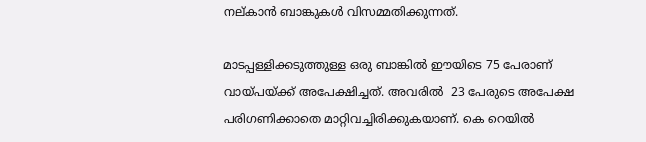നല്കാന്‍ ബാങ്കുകള്‍ വിസമ്മതിക്കുന്നത്.

മാടപ്പള്ളിക്കടുത്തുള്ള ഒരു ബാങ്കില്‍ ഈയിടെ 75 പേരാണ് വായ്‌പയ്‌ക്ക് അപേക്ഷിച്ചത്. അവരില്‍  23 പേരുടെ അപേക്ഷ പരിഗണിക്കാതെ മാറ്റിവച്ചിരിക്കുകയാണ്. കെ റെയില്‍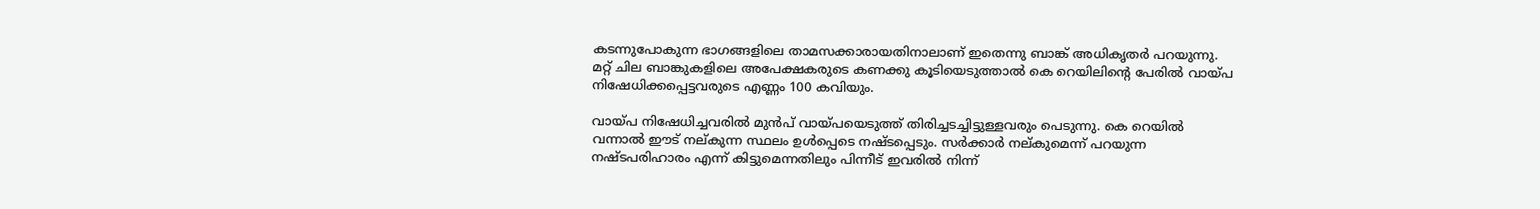കടന്നുപോകുന്ന ഭാഗങ്ങളിലെ താമസക്കാരായതിനാലാണ് ഇതെന്നു ബാങ്ക് അധികൃതര്‍ പറയുന്നു. മറ്റ് ചില ബാങ്കുകളിലെ അപേക്ഷകരുടെ കണക്കു കൂടിയെടുത്താല്‍ കെ റെയിലിന്റെ പേരില്‍ വായ്‌പ നിഷേധിക്കപ്പെട്ടവരുടെ എണ്ണം 100 കവിയും.

വായ്‌പ നിഷേധിച്ചവരില്‍ മുന്‍പ് വായ്‌പയെടുത്ത് തിരിച്ചടച്ചിട്ടുള്ളവരും പെടുന്നു. കെ റെയില്‍ വന്നാല്‍ ഈട് നല്കുന്ന സ്ഥലം ഉള്‍പ്പെടെ നഷ്ടപ്പെടും. സര്‍ക്കാര്‍ നല്കുമെന്ന് പറയുന്ന നഷ്ടപരിഹാരം എന്ന് കിട്ടുമെന്നതിലും പിന്നീട് ഇവരില്‍ നിന്ന്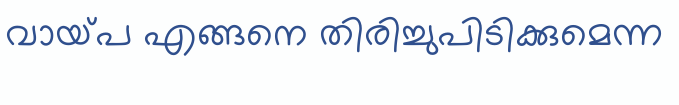വായ്‌പ എങ്ങനെ തിരിച്ചുപിടിക്കുമെന്ന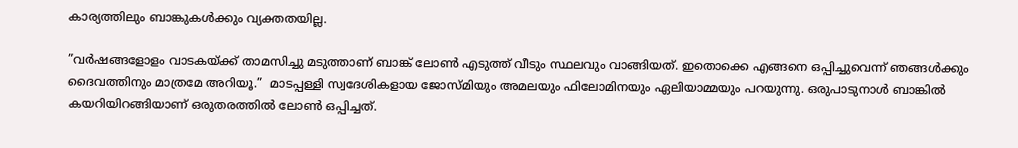കാര്യത്തിലും ബാങ്കുകള്‍ക്കും വ്യക്തതയില്ല.

”വര്‍ഷങ്ങളോളം വാടകയ്‌ക്ക് താമസിച്ചു മടുത്താണ് ബാങ്ക് ലോണ്‍ എടുത്ത് വീടും സ്ഥലവും വാങ്ങിയത്. ഇതൊക്കെ എങ്ങനെ ഒപ്പിച്ചുവെന്ന് ഞങ്ങള്‍ക്കും ദൈവത്തിനും മാത്രമേ അറിയൂ.”  മാടപ്പള്ളി സ്വദേശികളായ ജോസ്മിയും അമലയും ഫിലോമിനയും ഏലിയാമ്മയും പറയുന്നു. ഒരുപാടുനാള്‍ ബാങ്കില്‍ കയറിയിറങ്ങിയാണ് ഒരുതരത്തില്‍ ലോണ്‍ ഒപ്പിച്ചത്.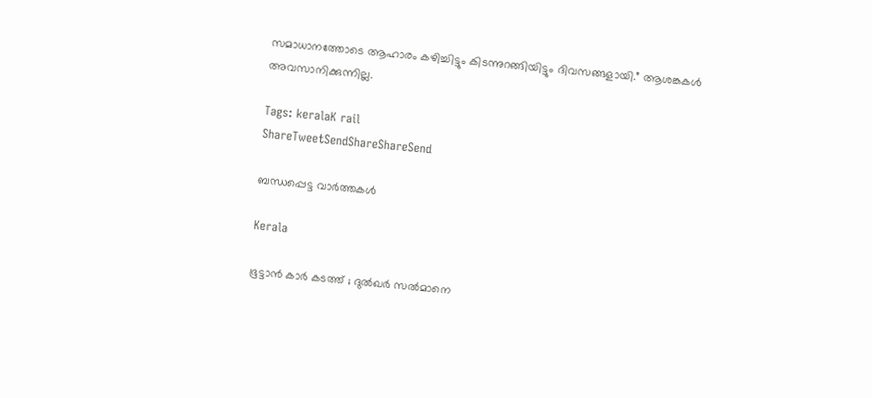സമാധാനത്തോടെ ആഹാരം കഴിച്ചിട്ടും കിടന്നുറങ്ങിയിട്ടും ദിവസങ്ങളായി.” ആശങ്കകള്‍ അവസാനിക്കുന്നില്ല.

Tags: keralaK rail
ShareTweetSendShareShareSend

ബന്ധപ്പെട്ട വാര്‍ത്തകള്‍

Kerala

ഭൂട്ടാന്‍ കാര്‍ കടത്ത് ; ദുല്‍ഖര്‍ സല്‍മാനെ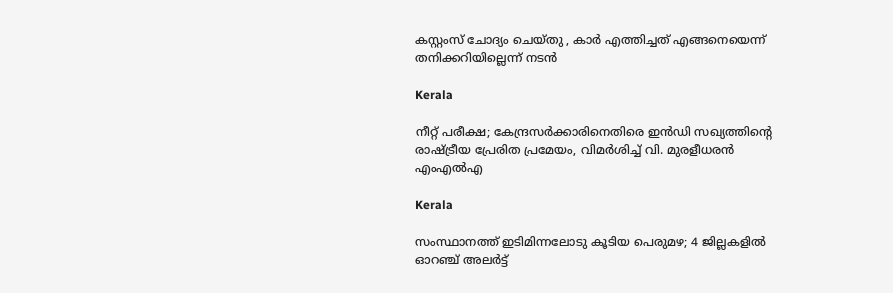കസ്റ്റംസ് ചോദ്യം ചെയ്തു , കാർ എത്തിച്ചത് എങ്ങനെയെന്ന് തനിക്കറിയില്ലെന്ന് നടൻ

Kerala

നീറ്റ് പരീക്ഷ; കേന്ദ്രസർക്കാരിനെതിരെ ഇൻഡി സഖ്യത്തിന്റെ രാഷ്‌ട്രീയ പ്രേരിത പ്രമേയം, വിമർശിച്ച് വി. മുരളീധരൻ എംഎൽഎ

Kerala

സംസ്ഥാനത്ത് ഇടിമിന്നലോടു കൂടിയ പെരുമഴ; 4 ജില്ലകളിൽ ഓറഞ്ച് അലർട്ട്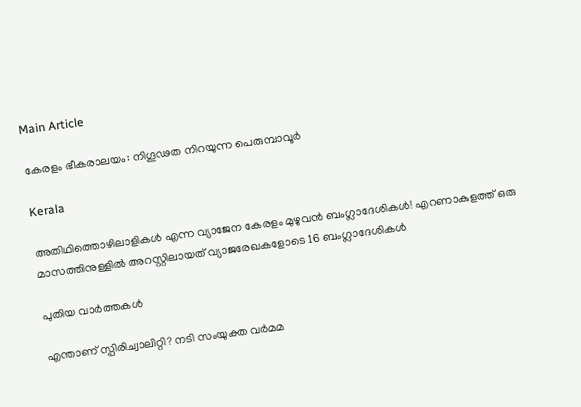Main Article

കേരളം ഭീകരാലയം: നിഗൂഢത നിറയുന്ന പെരുമ്പാവൂര്‍

Kerala

അതിഥിത്തൊഴിലാളികൾ എന്ന വ്യാജേന കേരളം മുഴുവൻ ബംഗ്ലാദേശികൾ! എറണാകുളത്ത് ഒരു മാസത്തിനുള്ളിൽ അറസ്റ്റിലായത് വ്യാജരേഖകളോടെ 16 ബംഗ്ലാദേശികൾ

പുതിയ വാര്‍ത്തകള്‍

എന്താണ് സ്പിരിച്വാലിറ്റി? നടി സംയുക്ത വര്‍മമ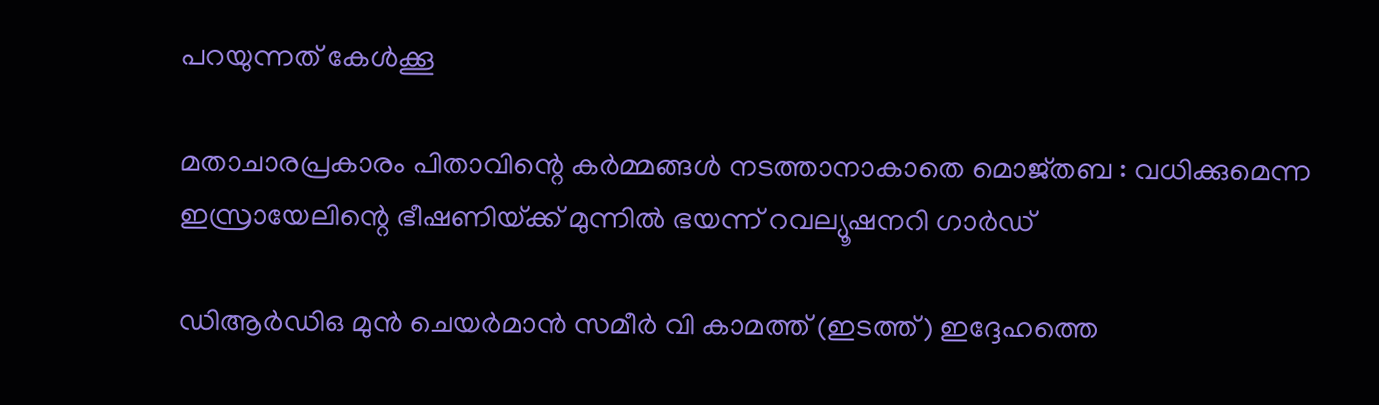പറയുന്നത് കേള്‍ക്കൂ

മതാചാരപ്രകാരം പിതാവിന്റെ കർമ്മങ്ങൾ നടത്താനാകാതെ മൊജ്തബ : വധിക്കുമെന്ന ഇസ്രായേലിന്റെ ഭീഷണിയ്‌ക്ക് മുന്നിൽ ഭയന്ന് റവല്യൂഷനറി ഗാർഡ്

ഡിആര്‍ഡിഒ മുന്‍ ചെയര്‍മാന്‍ സമീര്‍ വി കാമത്ത് (ഇടത്ത്) ഇദ്ദേഹത്തെ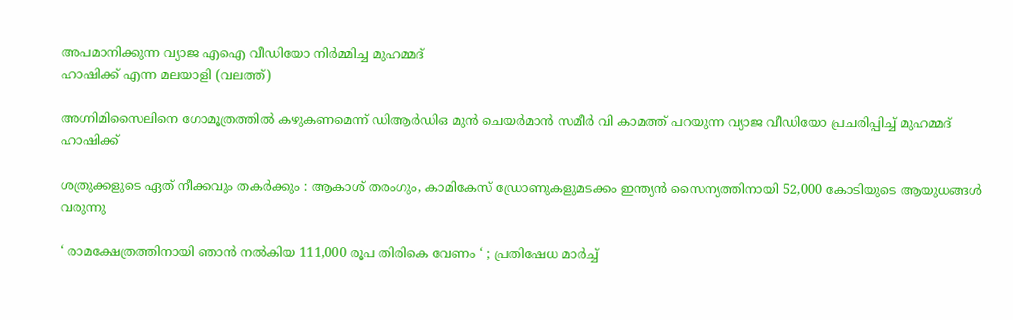അപമാനിക്കുന്ന വ്യാജ എഐ വീഡിയോ നിര്‍മ്മിച്ച മുഹമ്മദ്
ഹാഷിക്ക് എന്ന മലയാളി (വലത്ത്)

അഗ്നിമിസൈലിനെ ഗോമൂത്രത്തില്‍ കഴുകണമെന്ന് ഡിആര്‍ഡിഒ മുന്‍ ചെയര്‍മാന്‍ സമീര്‍ വി കാമത്ത് പറയുന്ന വ്യാജ വീഡിയോ പ്രചരിപ്പിച്ച് മുഹമ്മദ് ഹാഷിക്ക്

ശത്രുക്കളുടെ ഏത് നീക്കവും തകർക്കും : ആകാശ് തരംഗും, കാമികേസ് ഡ്രോണുകളുമടക്കം ഇന്ത്യൻ സൈന്യത്തിനായി 52,000 കോടിയുടെ ആയുധങ്ങൾ വരുന്നു

‘ രാമക്ഷേത്രത്തിനായി ഞാൻ നൽകിയ 111,000 രൂപ തിരികെ വേണം ‘ ; പ്രതിഷേധ മാർച്ച്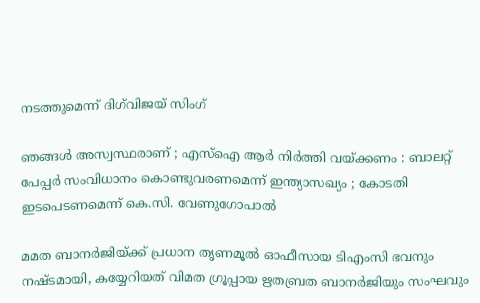നടത്തുമെന്ന് ദിഗ്‌വിജയ് സിംഗ്

ഞങ്ങൾ അസ്വസ്ഥരാണ് ; എസ്ഐ ആർ നിർത്തി വയ്‌ക്കണം : ബാലറ്റ് പേപ്പർ സംവിധാനം കൊണ്ടുവരണമെന്ന് ഇന്ത്യാസഖ്യം ; കോടതി ഇടപെടണമെന്ന് കെ.സി. വേണുഗോപാൽ

മമത ബാനര്‍ജിയ്‌ക്ക് പ്രധാന തൃണമൂല്‍ ഓഫീസായ ടിഎംസി ഭവനും നഷ്ടമായി, കയ്യേറിയത് വിമത ഗ്രൂപ്പായ ഋതബ്രത ബാനര്‍ജിയും സംഘവും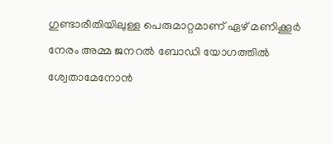ഗുണ്ടാരീതിയിലുള്ള പെരുമാറ്റമാണ് ഏഴ് മണിക്കൂര്‍ നേരം അമ്മ ജനറല്‍ ബോഡി യോഗത്തില്‍ ശ്വേതാമേനോന്‍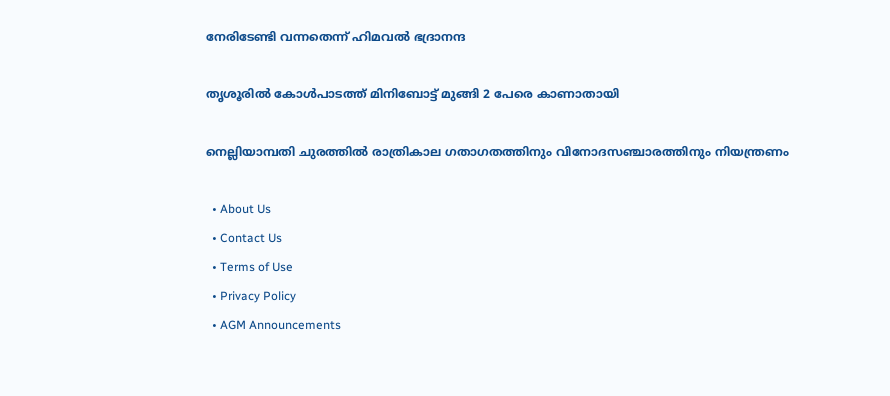നേരിടേണ്ടി വന്നതെന്ന് ഹിമവല്‍ ഭദ്രാനന്ദ

തൃശൂരില്‍ കോള്‍പാടത്ത് മിനിബോട്ട് മുങ്ങി 2 പേരെ കാണാതായി

നെല്ലിയാമ്പതി ചുരത്തില്‍ രാത്രികാല ഗതാഗതത്തിനും വിനോദസഞ്ചാരത്തിനും നിയന്ത്രണം

  • About Us
  • Contact Us
  • Terms of Use
  • Privacy Policy
  • AGM Announcements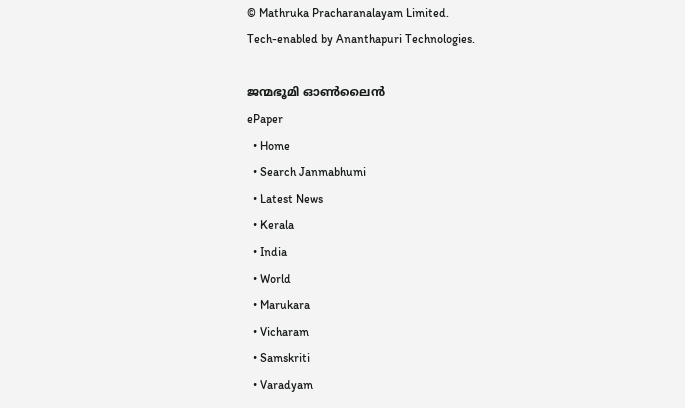© Mathruka Pracharanalayam Limited.
Tech-enabled by Ananthapuri Technologies.

ജന്മഭൂമി ഓണ്‍ലൈന്‍
ePaper
  • Home
  • Search Janmabhumi
  • Latest News
  • Kerala
  • India
  • World
  • Marukara
  • Vicharam
  • Samskriti
  • Varadyam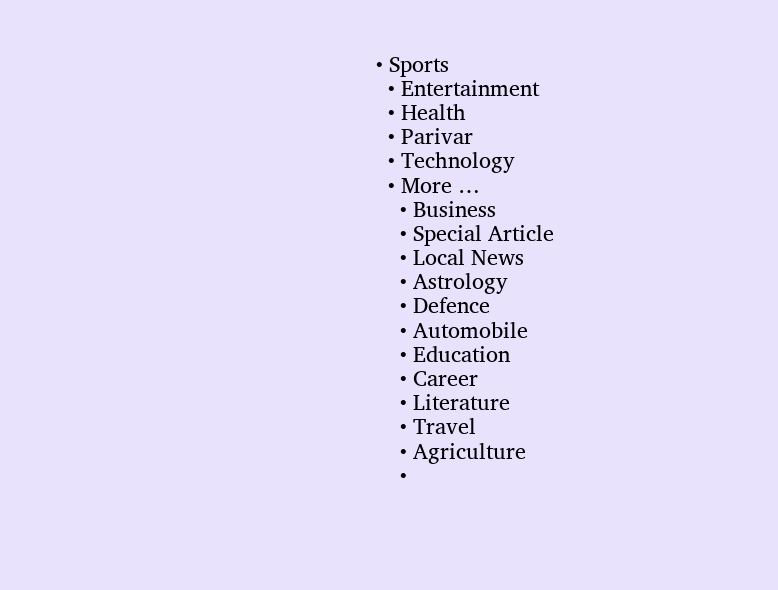• Sports
  • Entertainment
  • Health
  • Parivar
  • Technology
  • More …
    • Business
    • Special Article
    • Local News
    • Astrology
    • Defence
    • Automobile
    • Education
    • Career
    • Literature
    • Travel
    • Agriculture
    •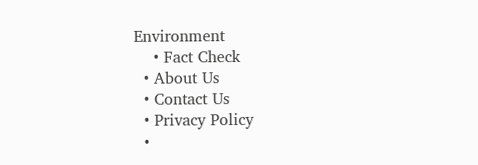Environment
    • Fact Check
  • About Us
  • Contact Us
  • Privacy Policy
  •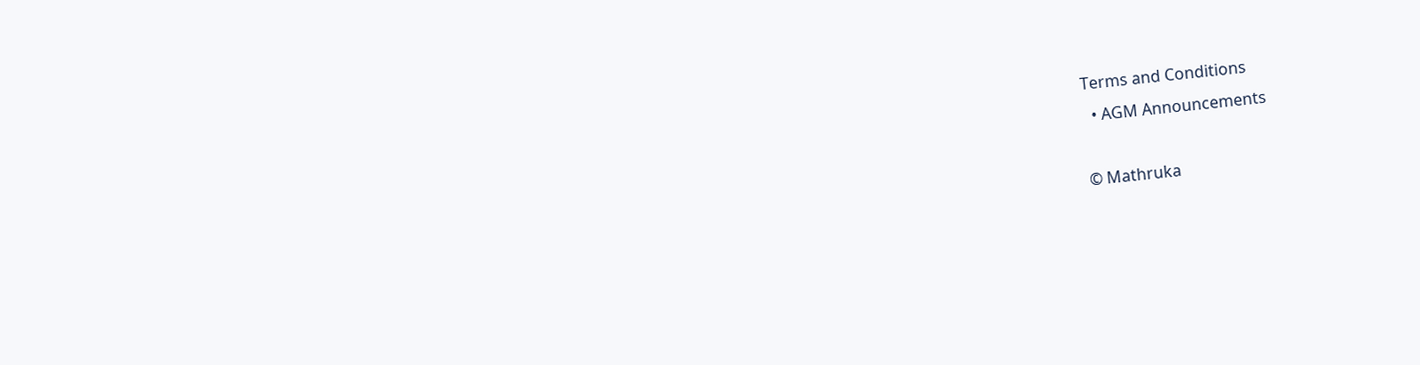Terms and Conditions
  • AGM Announcements

© Mathruka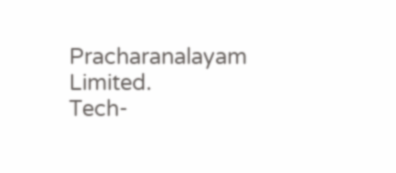Pracharanalayam Limited.
Tech-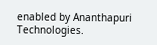enabled by Ananthapuri Technologies.